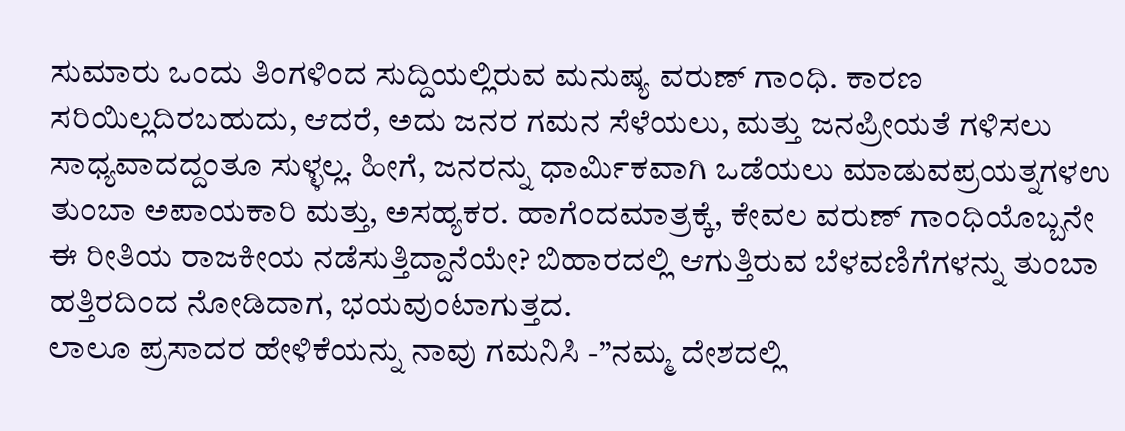ಸುಮಾರು ಒಂದು ತಿಂಗಳಿಂದ ಸುದ್ದಿಯಲ್ಲಿರುವ ಮನುಷ್ಯ ವರುಣ್ ಗಾಂಧಿ. ಕಾರಣ ಸರಿಯಿಲ್ಲದಿರಬಹುದು, ಆದರೆ, ಅದು ಜನರ ಗಮನ ಸೆಳೆಯಲು, ಮತ್ತು ಜನಪ್ರೀಯತೆ ಗಳಿಸಲು ಸಾಧ್ಯವಾದದ್ದಂತೂ ಸುಳ್ಳಲ್ಲ. ಹೀಗೆ, ಜನರನ್ನು ಧಾರ್ಮಿಕವಾಗಿ ಒಡೆಯಲು ಮಾಡುವಪ್ರಯತ್ನಗಳಉ ತುಂಬಾ ಅಪಾಯಕಾರಿ ಮತ್ತು, ಅಸಹ್ಯಕರ. ಹಾಗೆಂದಮಾತ್ರಕ್ಕೆ, ಕೇವಲ ವರುಣ್ ಗಾಂಧಿಯೊಬ್ಬನೇ ಈ ರೀತಿಯ ರಾಜಕೀಯ ನಡೆಸುತ್ತಿದ್ದಾನೆಯೇ? ಬಿಹಾರದಲ್ಲಿ ಆಗುತ್ತಿರುವ ಬೆಳವಣಿಗೆಗಳನ್ನು ತುಂಬಾ ಹತ್ತಿರದಿಂದ ನೋಡಿದಾಗ, ಭಯವುಂಟಾಗುತ್ತದ.
ಲಾಲೂ ಪ್ರಸಾದರ ಹೇಳಿಕೆಯನ್ನು ನಾವು ಗಮನಿಸಿ -”ನಮ್ಮ ದೇಶದಲ್ಲಿ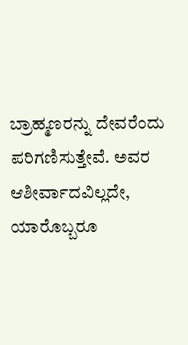ಬ್ರಾಹ್ಮಣರನ್ನು ದೇವರೆಂದು ಪರಿಗಣಿಸುತ್ತೇವೆ. ಅವರ ಆಶೀರ್ವಾದವಿಲ್ಲದೇ, ಯಾರೊಬ್ಬರೂ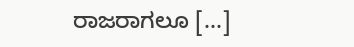ರಾಜರಾಗಲೂ [...]